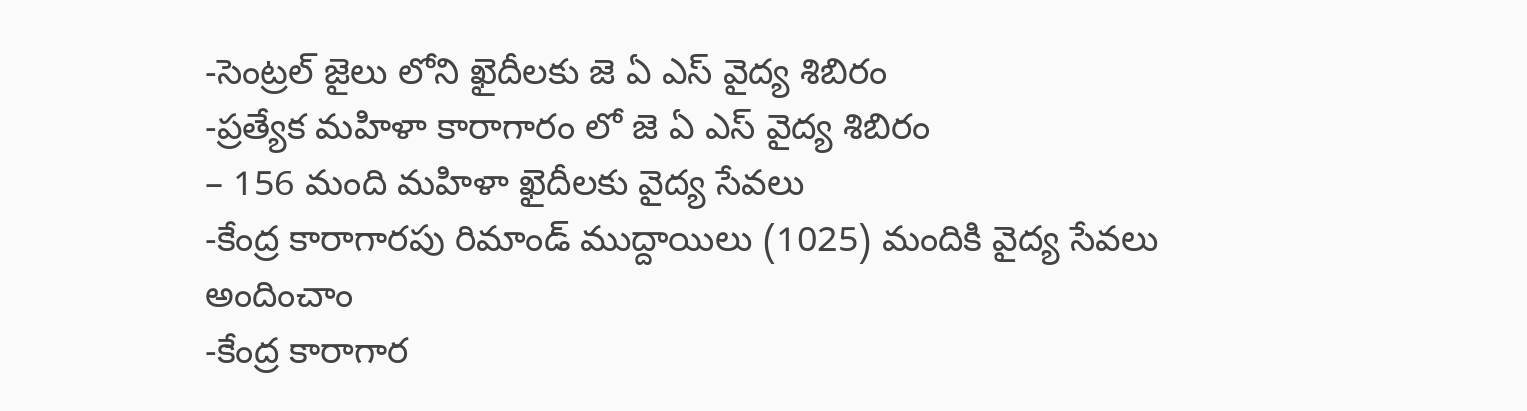-సెంట్రల్ జైలు లోని ఖైదీలకు జె ఏ ఎస్ వైద్య శిబిరం
-ప్రత్యేక మహిళా కారాగారం లో జె ఏ ఎస్ వైద్య శిబిరం
– 156 మంది మహిళా ఖైదీలకు వైద్య సేవలు
-కేంద్ర కారాగారపు రిమాండ్ ముద్దాయిలు (1025) మందికి వైద్య సేవలు అందించాం
-కేంద్ర కారాగార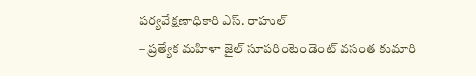పర్యవేక్షణాధికారి ఎస్. రాహుల్
– ప్రత్యేక మహిళా జైల్ సూపరింటెండెంట్ వసంత కుమారి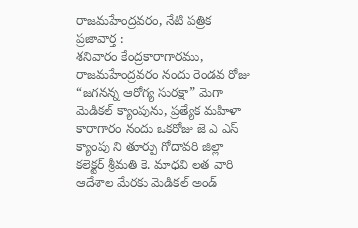రాజమహేంద్రవరం, నేటి పత్రిక ప్రజావార్త :
శనివారం కేంద్రకారాగారము, రాజమహేంద్రవరం నందు రెండవ రోజు “జగనన్న ఆరోగ్య సురక్షా” మెగా మెడికల్ క్యాంపును, ప్రత్యేక మహిళా కారాగారం నందు ఒకరోజు జె ఎ ఎస్ క్యాంపు ని తూర్పు గోదావరి జిల్లా కలెక్టర్ శ్రీమతి కె. మాధవి లత వారి ఆదేశాల మేరకు మెడికల్ అండ్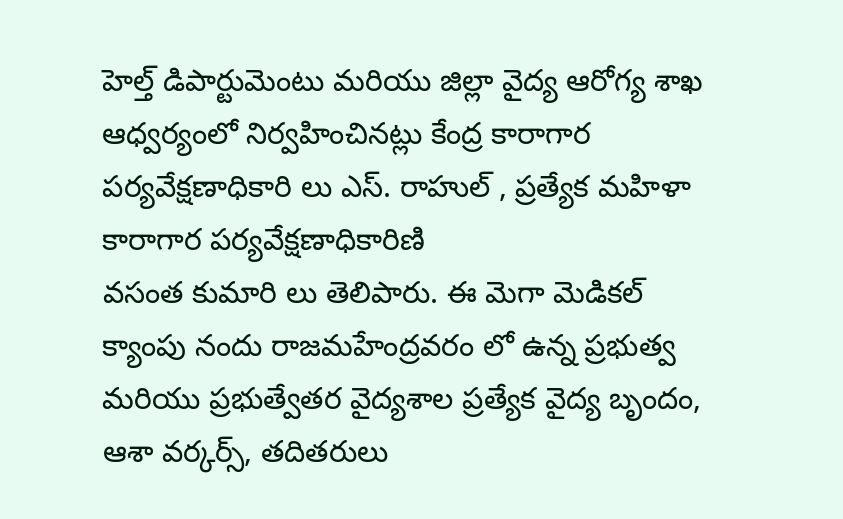హెల్త్ డిపార్టుమెంటు మరియు జిల్లా వైద్య ఆరోగ్య శాఖ ఆధ్వర్యంలో నిర్వహించినట్లు కేంద్ర కారాగార పర్యవేక్షణాధికారి లు ఎస్. రాహుల్ , ప్రత్యేక మహిళా కారాగార పర్యవేక్షణాధికారిణి
వసంత కుమారి లు తెలిపారు. ఈ మెగా మెడికల్ క్యాంపు నందు రాజమహేంద్రవరం లో ఉన్న ప్రభుత్వ మరియు ప్రభుత్వేతర వైద్యశాల ప్రత్యేక వైద్య బృందం, ఆశా వర్కర్స్, తదితరులు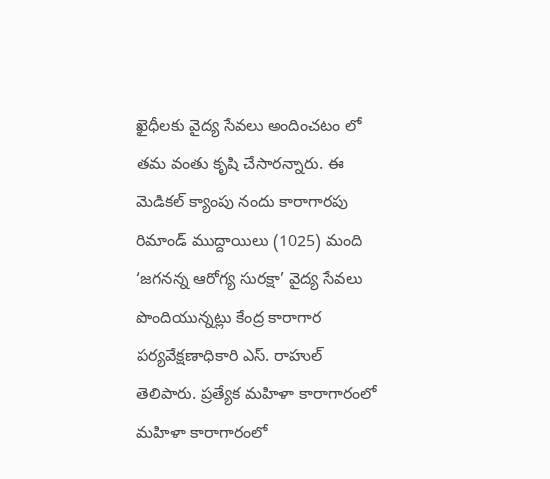ఖైధీలకు వైద్య సేవలు అందించటం లో తమ వంతు కృషి చేసారన్నారు. ఈ మెడికల్ క్యాంపు నందు కారాగారపు రిమాండ్ ముద్దాయిలు (1025) మంది ‘జగనన్న ఆరోగ్య సురక్షా’ వైద్య సేవలు పొందియున్నట్లు కేంద్ర కారాగార పర్యవేక్షణాధికారి ఎస్. రాహుల్ తెలిపారు. ప్రత్యేక మహిళా కారాగారంలో మహిళా కారాగారంలో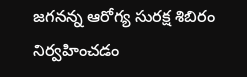జగనన్న ఆరోగ్య సురక్ష శిబిరం నిర్వహించడం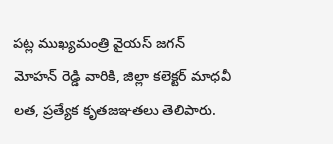పట్ల ముఖ్యమంత్రి వైయస్ జగన్ మోహన్ రెడ్డి వారికి, జిల్లా కలెక్టర్ మాధవీ లత, ప్రత్యేక కృతజఞతలు తెలిపారు.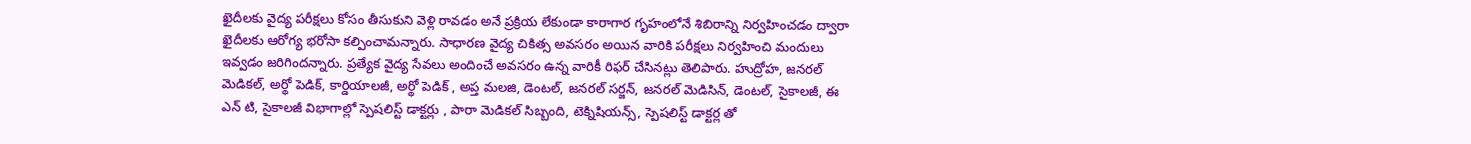ఖైదీలకు వైద్య పరీక్షలు కోసం తీసుకుని వెళ్లి రావడం అనే ప్రక్రియ లేకుండా కారాగార గృహంలోనే శిబిరాన్ని నిర్వహించడం ద్వారా ఖైదీలకు ఆరోగ్య భరోసా కల్పించామన్నారు. సాధారణ వైద్య చికిత్స అవసరం అయిన వారికి పరీక్షలు నిర్వహించి మందులు ఇవ్వడం జరిగిందన్నారు. ప్రత్యేక వైద్య సేవలు అందించే అవసరం ఉన్న వారికీ రిఫర్ చేసినట్లు తెలిపారు. హుద్రోహ, జనరల్ మెడికల్, అర్థో పెడిక్, కార్డియాలజీ, అర్థో పెడిక్ , అప్త మలజి, డెంటల్, జనరల్ సర్జన్, జనరల్ మెడిసిన్, డెంటల్, సైకాలజీ, ఈ ఎన్ టి, సైకాలజీ విభాగాల్లో స్పెషలిస్ట్ డాక్టర్లు , పారా మెడికల్ సిబ్బంది, టెక్నిషియన్స్, స్పెషలిస్ట్ డాక్టర్ల తో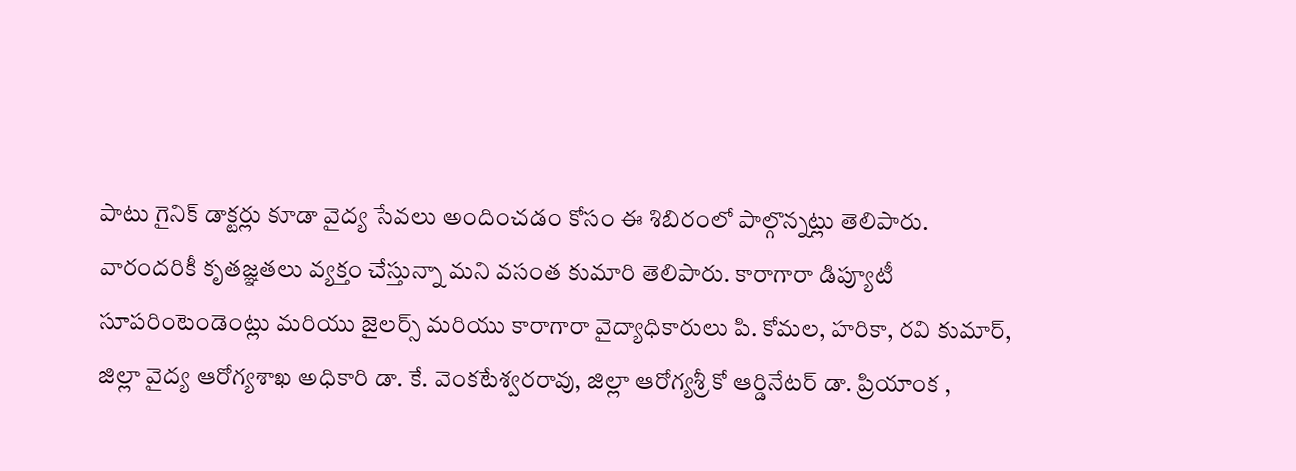పాటు గైనిక్ డాక్టర్లు కూడా వైద్య సేవలు అందించడం కోసం ఈ శిబిరంలో పాల్గొన్నట్లు తెలిపారు. వారందరికీ కృతజ్ఞతలు వ్యక్తం చేస్తున్నా మని వసంత కుమారి తెలిపారు. కారాగారా డిప్యూటీ సూపరింటెండెంట్లు మరియు జైలర్స్ మరియు కారాగారా వైద్యాధికారులు పి. కోమల, హరికా, రవి కుమార్, జిల్లా వైద్య ఆరోగ్యశాఖ అధికారి డా. కే. వెంకటేశ్వరరావు, జిల్లా ఆరోగ్యశ్రీ కో ఆర్డినేటర్ డా. ప్రియాంక ,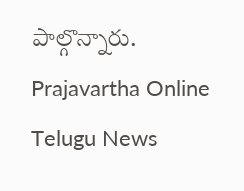పాల్గొన్నారు.
Prajavartha Online Telugu News